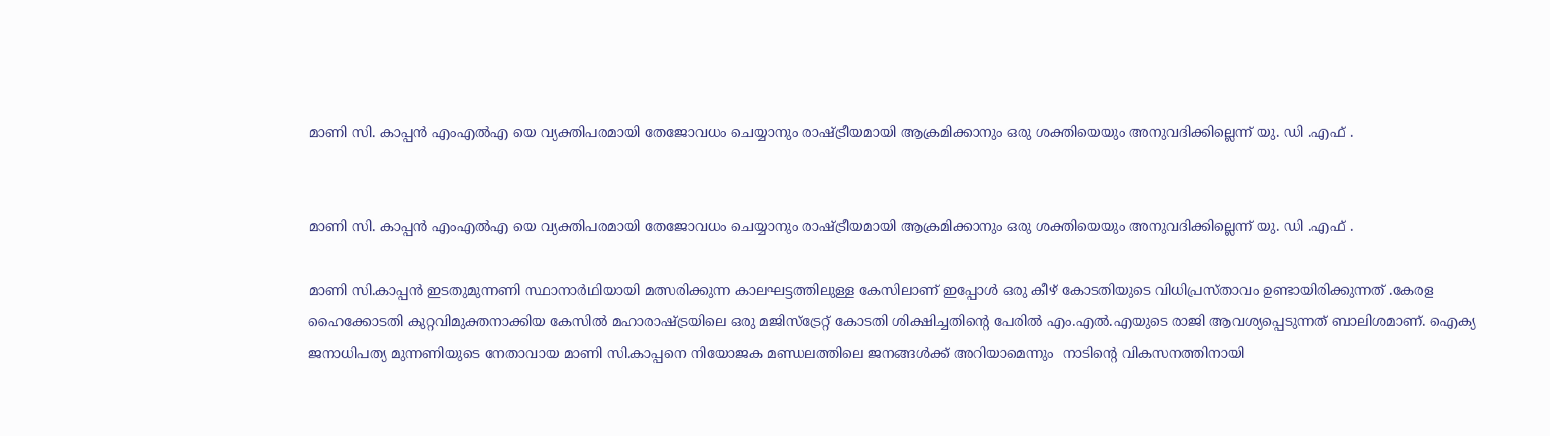മാണി സി. കാപ്പൻ എംഎൽഎ യെ വ്യക്തിപരമായി തേജോവധം ചെയ്യാനും രാഷ്ട്രീയമായി ആക്രമിക്കാനും ഒരു ശക്തിയെയും അനുവദിക്കില്ലെന്ന് യു. ഡി .എഫ് .


മാണി സി. കാപ്പൻ എംഎൽഎ യെ വ്യക്തിപരമായി തേജോവധം ചെയ്യാനും രാഷ്ട്രീയമായി ആക്രമിക്കാനും ഒരു ശക്തിയെയും അനുവദിക്കില്ലെന്ന് യു. ഡി .എഫ് .

മാണി സി.കാപ്പൻ ഇടതുമുന്നണി സ്ഥാനാർഥിയായി മത്സരിക്കുന്ന കാലഘട്ടത്തിലുള്ള കേസിലാണ് ഇപ്പോൾ ഒരു കീഴ് കോടതിയുടെ വിധിപ്രസ്താവം ഉണ്ടായിരിക്കുന്നത് .കേരള ഹൈക്കോടതി കുറ്റവിമുക്തനാക്കിയ കേസിൽ മഹാരാഷ്ട്രയിലെ ഒരു മജിസ്ട്രേറ്റ് കോടതി ശിക്ഷിച്ചതിന്റെ പേരിൽ എം.എൽ.എയുടെ രാജി ആവശ്യപ്പെടുന്നത് ബാലിശമാണ്. ഐക്യ ജനാധിപത്യ മുന്നണിയുടെ നേതാവായ മാണി സി.കാപ്പനെ നിയോജക മണ്ഡലത്തിലെ ജനങ്ങൾക്ക് അറിയാമെന്നും  നാടിന്റെ വികസനത്തിനായി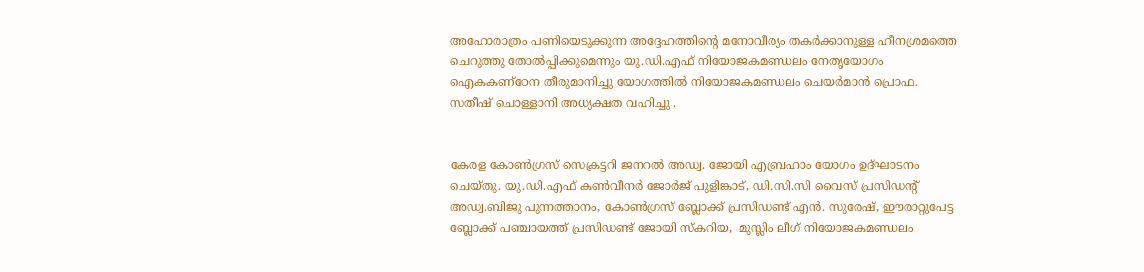അഹോരാത്രം പണിയെടുക്കുന്ന അദ്ദേഹത്തിന്റെ മനോവീര്യം തകർക്കാനുള്ള ഹീനശ്രമത്തെ ചെറുത്തു തോൽപ്പിക്കുമെന്നും യു.ഡി.എഫ് നിയോജകമണ്ഡലം നേതൃയോഗം ഐകകണ്ഠേന തീരുമാനിച്ചു യോഗത്തിൽ നിയോജകമണ്ഡലം ചെയർമാൻ പ്രൊഫ. സതീഷ് ചൊള്ളാനി അധ്യക്ഷത വഹിച്ചു .


കേരള കോൺഗ്രസ് സെക്രട്ടറി ജനറൽ അഡ്വ. ജോയി എബ്രഹാം യോഗം ഉദ്ഘാടനം ചെയ്തു. യു.ഡി.എഫ് കൺവീനർ ജോർജ് പുളിങ്കാട്, ഡി.സി.സി വൈസ് പ്രസിഡന്റ് അഡ്വ.ബിജു പുന്നത്താനം, കോൺഗ്രസ് ബ്ലോക്ക് പ്രസിഡണ്ട് എൻ. സുരേഷ്, ഈരാറ്റുപേട്ട ബ്ലോക്ക് പഞ്ചായത്ത് പ്രസിഡണ്ട് ജോയി സ്കറിയ,  മുസ്ലിം ലീഗ് നിയോജകമണ്ഡലം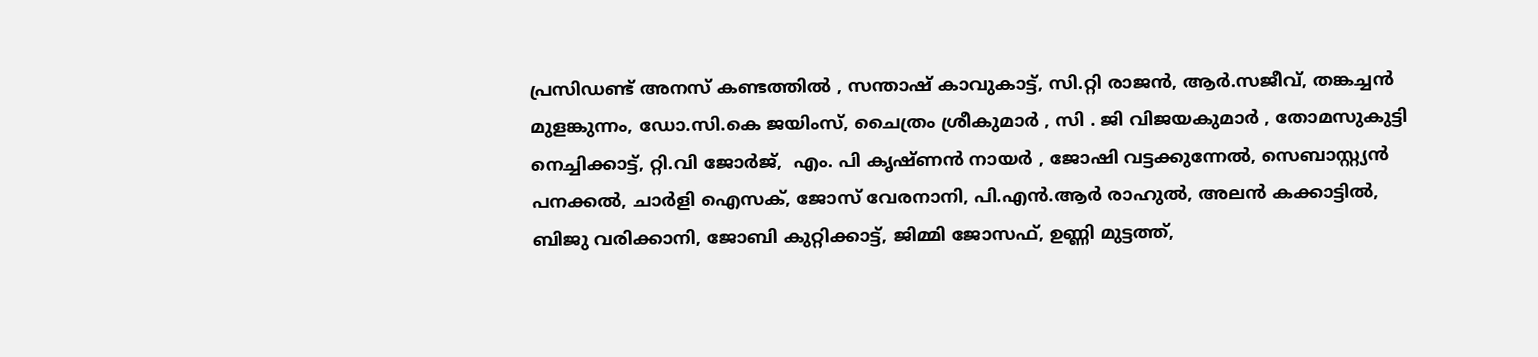പ്രസിഡണ്ട് അനസ് കണ്ടത്തിൽ , സന്താഷ് കാവുകാട്ട്, സി.റ്റി രാജൻ, ആർ.സജീവ്, തങ്കച്ചൻ മുളങ്കുന്നം, ഡോ.സി.കെ ജയിംസ്, ചൈത്രം ശ്രീകുമാർ , സി . ജി വിജയകുമാർ , തോമസുകുട്ടി നെച്ചിക്കാട്ട്, റ്റി.വി ജോർജ്,  എം. പി കൃഷ്ണൻ നായർ , ജോഷി വട്ടക്കുന്നേൽ, സെബാസ്റ്റ്യൻ പനക്കൽ, ചാർളി ഐസക്, ജോസ് വേരനാനി, പി.എൻ.ആർ രാഹുൽ, അലൻ കക്കാട്ടിൽ, ബിജു വരിക്കാനി, ജോബി കുറ്റിക്കാട്ട്, ജിമ്മി ജോസഫ്, ഉണ്ണി മുട്ടത്ത്,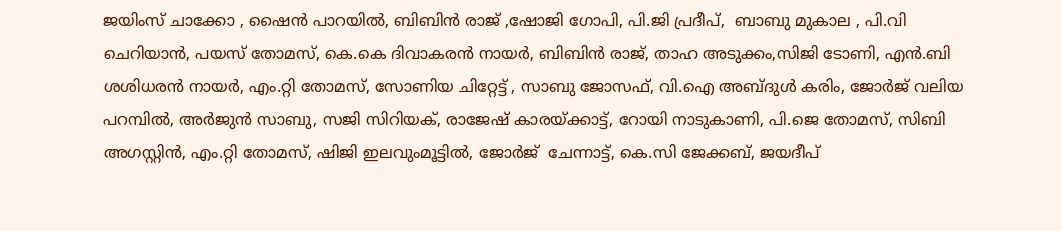ജയിംസ് ചാക്കോ , ഷൈൻ പാറയിൽ, ബിബിൻ രാജ് ,ഷോജി ഗോപി, പി.ജി പ്രദീപ്,  ബാബു മുകാല , പി.വി ചെറിയാൻ, പയസ് തോമസ്, കെ.കെ ദിവാകരൻ നായർ, ബിബിൻ രാജ്, താഹ അടുക്കം,സിജി ടോണി, എൻ.ബി ശശിധരൻ നായർ, എം.റ്റി തോമസ്, സോണിയ ചിറ്റേട്ട് , സാബു ജോസഫ്, വി.ഐ അബ്ദുൾ കരിം, ജോർജ് വലിയ പറമ്പിൽ, അർജുൻ സാബു, സജി സിറിയക്, രാജേഷ് കാരയ്ക്കാട്ട്, റോയി നാടുകാണി, പി.ജെ തോമസ്, സിബി അഗസ്റ്റിൻ, എം.റ്റി തോമസ്, ഷിജി ഇലവുംമൂട്ടിൽ, ജോർജ്  ചേന്നാട്ട്, കെ.സി ജേക്കബ്, ജയദീപ്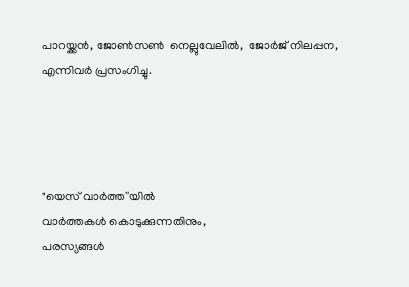പാറയ്ക്കൻ, ജോൺസൺ  നെല്ലുവേലിൽ,  ജോർജ് നിലപ്പന, എന്നിവർ പ്രസംഗിച്ചു.




"യെസ് വാർത്ത''യിൽ
വാർത്തകൾ കൊടുക്കുന്നതിനും,
പരസ്യങ്ങൾ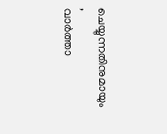ചെയ്യുന്നതിനുമായും ,
വാർത്താ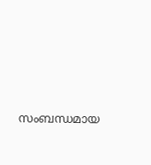സംബന്ധമായ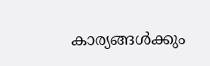കാര്യങ്ങൾക്കും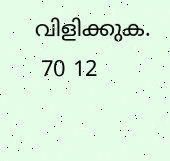വിളിക്കുക.
 70 12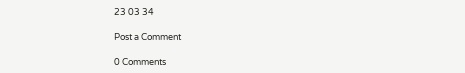23 03 34

Post a Comment

0 Comments